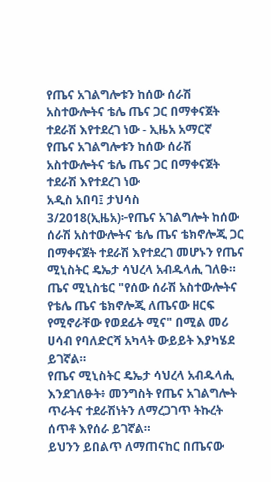የጤና አገልግሎቱን ከሰው ሰራሽ አስተውሎትና ቴሌ ጤና ጋር በማቀናጀት ተደራሽ እየተደረገ ነው - ኢዜአ አማርኛ
የጤና አገልግሎቱን ከሰው ሰራሽ አስተውሎትና ቴሌ ጤና ጋር በማቀናጀት ተደራሽ እየተደረገ ነው
አዲስ አበባ፤ ታህሳስ 3/2018(ኢዜአ)፦የጤና አገልግሎት ከሰው ሰራሽ አስተውሎትና ቴሌ ጤና ቴክኖሎጂ ጋር በማቀናጀት ተደራሽ እየተደረገ መሆኑን የጤና ሚኒስትር ዴኤታ ሳህረላ አብዱላሒ ገለፁ።
ጤና ሚኒስቴር "የሰው ሰራሽ አስተውሎትና የቴሌ ጤና ቴክኖሎጂ ለጤናው ዘርፍ የሚኖራቸው የወደፊት ሚና" በሚል መሪ ሀሳብ የባለድርሻ አካላት ውይይት እያካሄደ ይገኛል።
የጤና ሚኒስትር ዴኤታ ሳህረላ አብዱላሒ እንደገለፁት፥ መንግስት የጤና አገልግሎት ጥራትና ተደራሽነትን ለማረጋገጥ ትኩረት ሰጥቶ እየሰራ ይገኛል።
ይህንን ይበልጥ ለማጠናከር በጤናው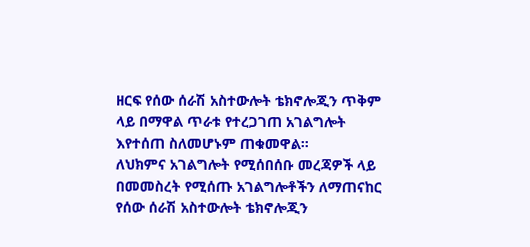ዘርፍ የሰው ሰራሽ አስተውሎት ቴክኖሎጂን ጥቅም ላይ በማዋል ጥራቱ የተረጋገጠ አገልግሎት እየተሰጠ ስለመሆኑም ጠቁመዋል።
ለህክምና አገልግሎት የሚሰበሰቡ መረጃዎች ላይ በመመስረት የሚሰጡ አገልግሎቶችን ለማጠናከር የሰው ሰራሽ አስተውሎት ቴክኖሎጂን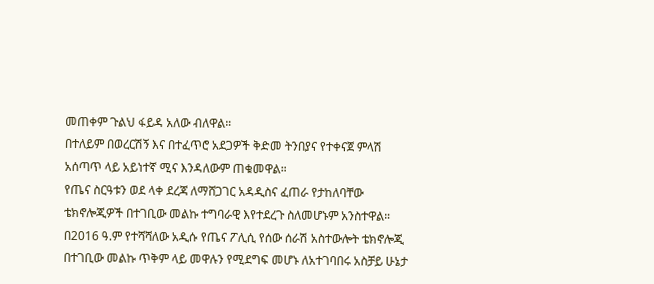መጠቀም ጉልህ ፋይዳ አለው ብለዋል።
በተለይም በወረርሽኝ እና በተፈጥሮ አደጋዎች ቅድመ ትንበያና የተቀናጀ ምላሽ አሰጣጥ ላይ አይነተኛ ሚና እንዳለውም ጠቁመዋል።
የጤና ስርዓቱን ወደ ላቀ ደረጃ ለማሸጋገር አዳዲስና ፈጠራ የታከለባቸው ቴክኖሎጂዎች በተገቢው መልኩ ተግባራዊ እየተደረጉ ስለመሆኑም አንስተዋል።
በ2016 ዓ.ም የተሻሻለው አዲሱ የጤና ፖሊሲ የሰው ሰራሽ አስተውሎት ቴክኖሎጂ በተገቢው መልኩ ጥቅም ላይ መዋሉን የሚደግፍ መሆኑ ለአተገባበሩ አስቻይ ሁኔታ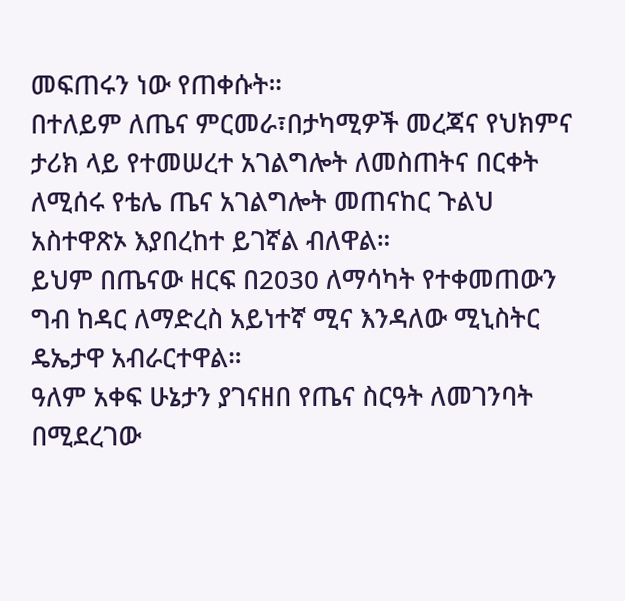መፍጠሩን ነው የጠቀሱት።
በተለይም ለጤና ምርመራ፣በታካሚዎች መረጃና የህክምና ታሪክ ላይ የተመሠረተ አገልግሎት ለመስጠትና በርቀት ለሚሰሩ የቴሌ ጤና አገልግሎት መጠናከር ጉልህ አስተዋጽኦ እያበረከተ ይገኛል ብለዋል።
ይህም በጤናው ዘርፍ በ2030 ለማሳካት የተቀመጠውን ግብ ከዳር ለማድረስ አይነተኛ ሚና እንዳለው ሚኒስትር ዴኤታዋ አብራርተዋል።
ዓለም አቀፍ ሁኔታን ያገናዘበ የጤና ስርዓት ለመገንባት በሚደረገው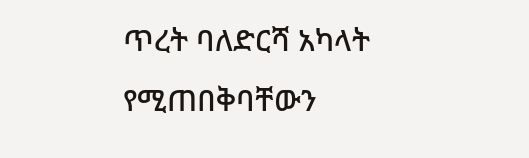ጥረት ባለድርሻ አካላት የሚጠበቅባቸውን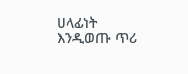ሀላፊነት እንዲወጡ ጥሪ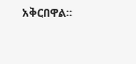አቅርበዋል።